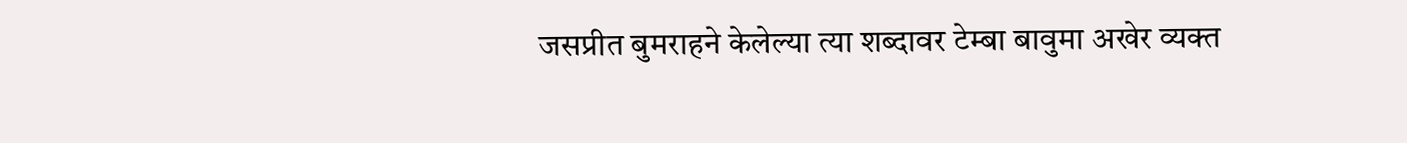जसप्रीत बुमराहने केलेल्या त्या शब्दावर टेम्बा बावुमा अखेर व्यक्त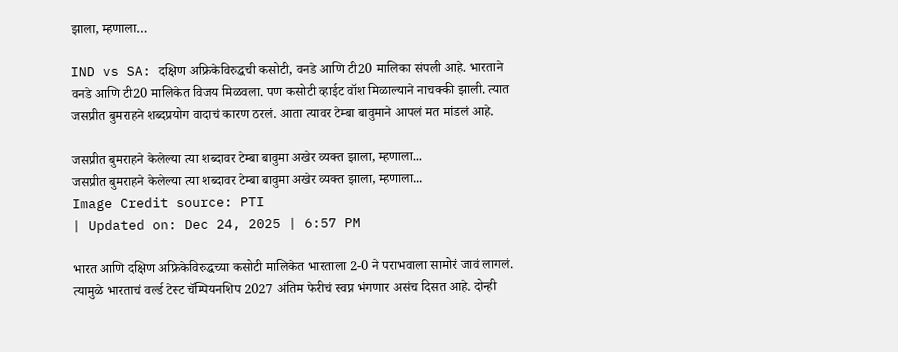झाला, म्हणाला…

IND vs SA: दक्षिण अफ्रिकेविरुद्धची कसोटी, वनडे आणि टी20 मालिका संपली आहे. भारताने वनडे आणि टी20 मालिकेत विजय मिळवला. पण कसोटी व्हाईट वॉश मिळाल्याने नाचक्की झाली. त्यात जसप्रीत बुमराहने शब्दप्रयोग वादाचं कारण ठरलं. आता त्यावर टेम्बा बावुमाने आपलं मत मांडलं आहे.

जसप्रीत बुमराहने केलेल्या त्या शब्दावर टेम्बा बावुमा अखेर व्यक्त झाला, म्हणाला...
जसप्रीत बुमराहने केलेल्या त्या शब्दावर टेम्बा बावुमा अखेर व्यक्त झाला, म्हणाला...
Image Credit source: PTI
| Updated on: Dec 24, 2025 | 6:57 PM

भारत आणि दक्षिण अफ्रिकेविरुद्धच्या कसोटी मालिकेत भारताला 2-0 ने पराभवाला सामोरं जावं लागलं. त्यामुळे भारताचं वर्ल्ड टेस्ट चॅम्पियनशिप 2027 अंतिम फेरीचं स्वप्न भंगणार असंच दिसत आहे. दोन्ही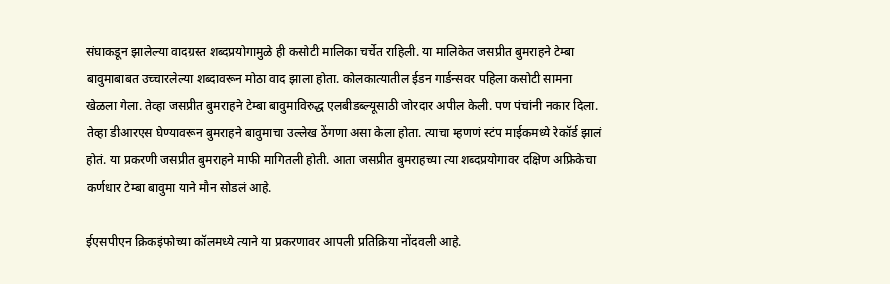संघाकडून झालेल्या वादग्रस्त शब्दप्रयोगामुळे ही कसोटी मालिका चर्चेत राहिली. या मालिकेत जसप्रीत बुमराहने टेम्बा बावुमाबाबत उच्चारलेल्या शब्दावरून मोठा वाद झाला होता. कोलकात्यातील ईडन गार्डन्सवर पहिला कसोटी सामना खेळला गेला. तेव्हा जसप्रीत बुमराहने टेम्बा बावुमाविरुद्ध एलबीडब्ल्यूसाठी जोरदार अपील केली. पण पंचांनी नकार दिला. तेव्हा डीआरएस घेण्यावरून बुमराहने बावुमाचा उल्लेख ठेंगणा असा केला होता. त्याचा म्हणणं स्टंप माईकमध्ये रेकॉर्ड झालं होतं. या प्रकरणी जसप्रीत बुमराहने माफी मागितली होती. आता जसप्रीत बुमराहच्या त्या शब्दप्रयोगावर दक्षिण अफ्रिकेचा कर्णधार टेम्बा बावुमा याने मौन सोडलं आहे.

ईएसपीएन क्रिकइंफोच्या कॉलमध्ये त्याने या प्रकरणावर आपली प्रतिक्रिया नोंदवली आहे.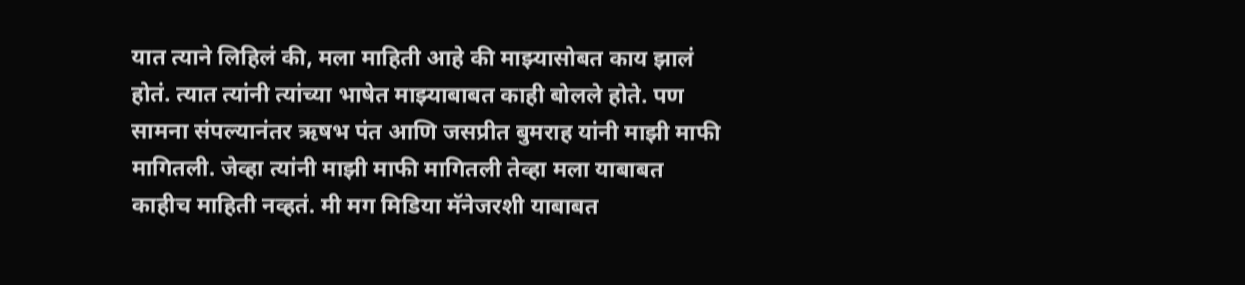यात त्याने लिहिलं की, मला माहिती आहे की माझ्यासोबत काय झालं होतं. त्यात त्यांनी त्यांच्या भाषेत माझ्याबाबत काही बोलले होते. पण सामना संपल्यानंतर ऋषभ पंत आणि जसप्रीत बुमराह यांनी माझी माफी मागितली. जेव्हा त्यांनी माझी माफी मागितली तेव्हा मला याबाबत काहीच माहिती नव्हतं. मी मग मिडिया मॅनेजरशी याबाबत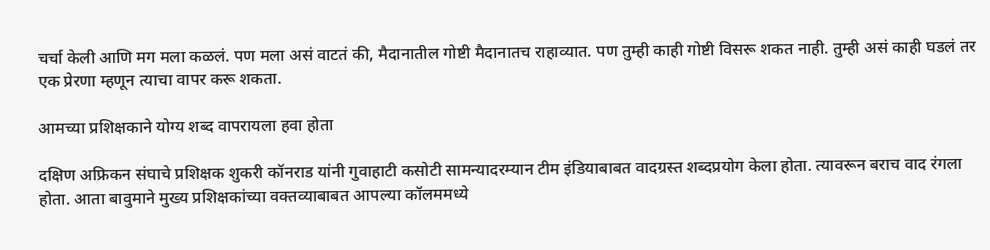चर्चा केली आणि मग मला कळलं. पण मला असं वाटतं की, मैदानातील गोष्टी मैदानातच राहाव्यात. पण तुम्ही काही गोष्टी विसरू शकत नाही. तुम्ही असं काही घडलं तर एक प्रेरणा म्हणून त्याचा वापर करू शकता.

आमच्या प्रशिक्षकाने योग्य शब्द वापरायला हवा होता

दक्षिण अफ्रिकन संघाचे प्रशिक्षक शुकरी कॉनराड यांनी गुवाहाटी कसोटी सामन्यादरम्यान टीम इंडियाबाबत वादग्रस्त शब्दप्रयोग केला होता. त्यावरून बराच वाद रंगला होता. आता बावुमाने मुख्य प्रशिक्षकांच्या वक्तव्याबाबत आपल्या कॉलममध्ये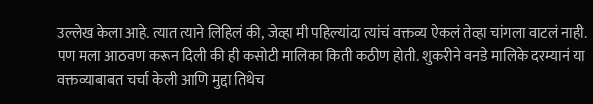उल्लेख केला आहे. त्यात त्याने लिहिलं की, जेव्हा मी पहिल्यांदा त्यांचं वक्तव्य ऐकलं तेव्हा चांगला वाटलं नाही. पण मला आठवण करून दिली की ही कसोटी मालिका किती कठीण होती. शुकरीने वनडे मालिके दरम्यानं या वक्तव्याबाबत चर्चा केली आणि मुद्दा तिथेच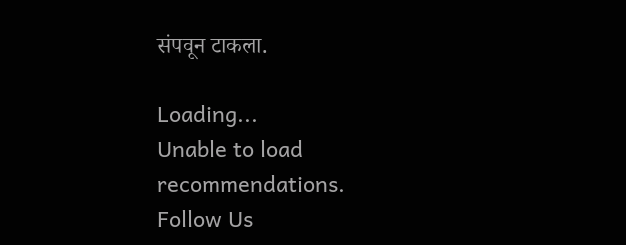संपवून टाकला.

Loading...
Unable to load recommendations.
Follow Us